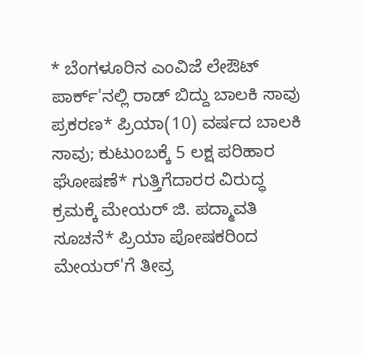* ಬೆಂಗಳೂರಿನ ಎಂವಿಜೆ ಲೇಔಟ್ ಪಾರ್ಕ್'ನಲ್ಲಿ ರಾಡ್ ಬಿದ್ದು ಬಾಲಕಿ ಸಾವು ಪ್ರಕರಣ* ಪ್ರಿಯಾ(10) ವರ್ಷದ ಬಾಲಕಿ ಸಾವು; ಕುಟುಂಬಕ್ಕೆ 5 ಲಕ್ಷ ಪರಿಹಾರ ಘೋಷಣೆ* ಗುತ್ತಿಗೆದಾರರ ವಿರುದ್ಧ ಕ್ರಮಕ್ಕೆ ಮೇಯರ್ ಜಿ. ಪದ್ಮಾವತಿ ಸೂಚನೆ* ಪ್ರಿಯಾ ಪೋಷಕರಿಂದ ಮೇಯರ್'ಗೆ ತೀವ್ರ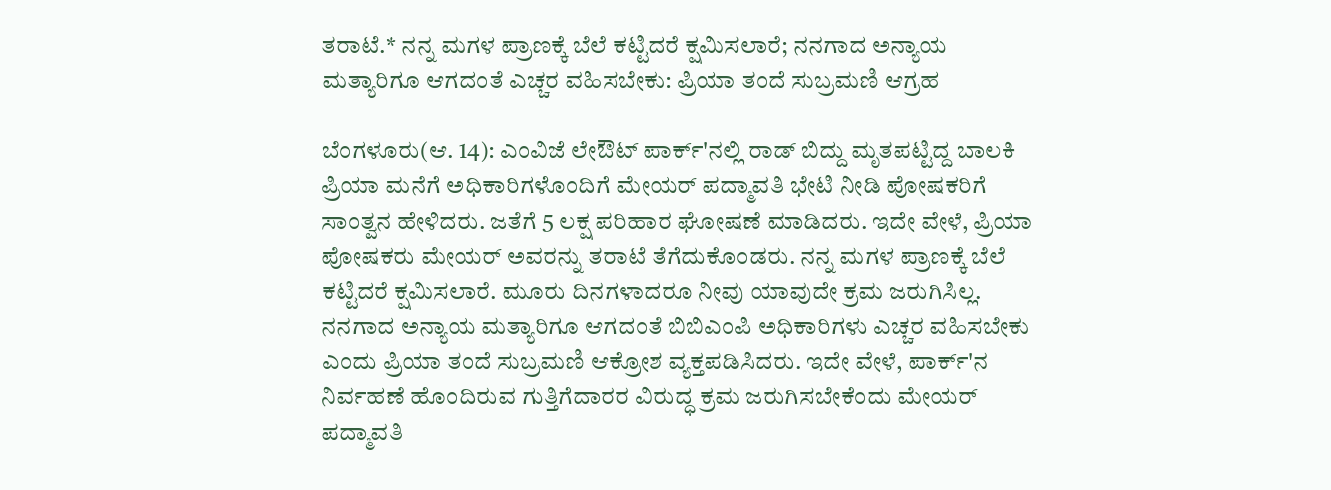ತರಾಟೆ.* ನನ್ನ ಮಗಳ ಪ್ರಾಣಕ್ಕೆ ಬೆಲೆ ಕಟ್ಟಿದರೆ ಕ್ಷಮಿಸಲಾರೆ; ನನಗಾದ ಅನ್ಯಾಯ ಮತ್ಯಾರಿಗೂ ಆಗದಂತೆ ಎಚ್ಚರ ವಹಿಸಬೇಕು: ಪ್ರಿಯಾ ತಂದೆ ಸುಬ್ರಮಣಿ ಆಗ್ರಹ

ಬೆಂಗಳೂರು(ಆ. 14): ಎಂವಿಜೆ ಲೇಔಟ್ ಪಾರ್ಕ್'ನಲ್ಲಿ ರಾಡ್ ಬಿದ್ದು ಮೃತಪಟ್ಟಿದ್ದ ಬಾಲಕಿ ಪ್ರಿಯಾ ಮನೆಗೆ ಅಧಿಕಾರಿಗಳೊಂದಿಗೆ ಮೇಯರ್ ಪದ್ಮಾವತಿ ಭೇಟಿ ನೀಡಿ ಪೋಷಕರಿಗೆ ಸಾಂತ್ವನ ಹೇಳಿದರು. ಜತೆಗೆ 5 ಲಕ್ಷ ಪರಿಹಾರ ಘೋಷಣೆ ಮಾಡಿದರು. ಇದೇ ವೇಳೆ, ಪ್ರಿಯಾ ಪೋಷಕರು ಮೇಯರ್ ಅವರನ್ನು ತರಾಟೆ ತೆಗೆದುಕೊಂಡರು. ನನ್ನ ಮಗಳ ಪ್ರಾಣಕ್ಕೆ ಬೆಲೆ ಕಟ್ಟಿದರೆ ಕ್ಷಮಿಸಲಾರೆ. ಮೂರು ದಿನಗಳಾದರೂ ನೀವು ಯಾವುದೇ ಕ್ರಮ ಜರುಗಿಸಿಲ್ಲ. ನನಗಾದ ಅನ್ಯಾಯ ಮತ್ಯಾರಿಗೂ ಆಗದಂತೆ ಬಿಬಿಎಂಪಿ ಅಧಿಕಾರಿಗಳು ಎಚ್ಚರ ವಹಿಸಬೇಕು ಎಂದು ಪ್ರಿಯಾ ತಂದೆ ಸುಬ್ರಮಣಿ ಆಕ್ರೋಶ ವ್ಯಕ್ತಪಡಿಸಿದರು. ಇದೇ ವೇಳೆ, ಪಾರ್ಕ್'ನ ನಿರ್ವಹಣೆ ಹೊಂದಿರುವ ಗುತ್ತಿಗೆದಾರರ ವಿರುದ್ಧ ಕ್ರಮ ಜರುಗಿಸಬೇಕೆಂದು ಮೇಯರ್ ಪದ್ಮಾವತಿ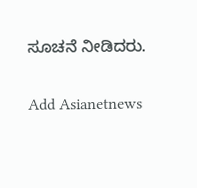ಸೂಚನೆ ನೀಡಿದರು.

Add Asianetnews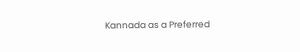Kannada as a Preferred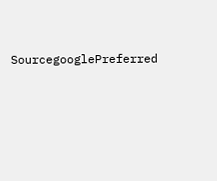SourcegooglePreferred